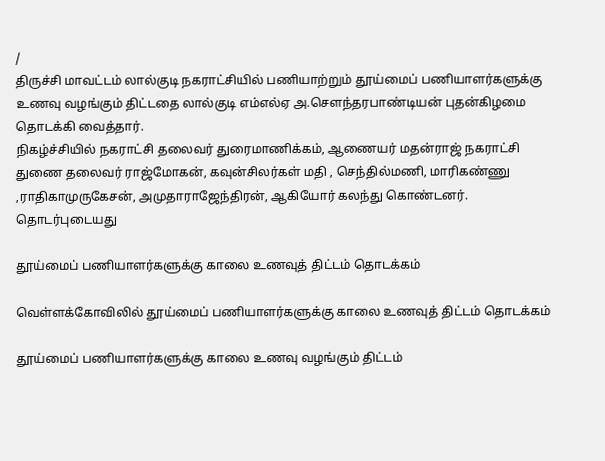/
திருச்சி மாவட்டம் லால்குடி நகராட்சியில் பணியாற்றும் தூய்மைப் பணியாளர்களுக்கு உணவு வழங்கும் திட்டதை லால்குடி எம்எல்ஏ அ.செளந்தரபாண்டியன் புதன்கிழமை தொடக்கி வைத்தார்.
நிகழ்ச்சியில் நகராட்சி தலைவர் துரைமாணிக்கம், ஆணையர் மதன்ராஜ் நகராட்சி துணை தலைவர் ராஜ்மோகன், கவுன்சிலர்கள் மதி , செந்தில்மணி, மாரிகண்ணு ,ராதிகாமுருகேசன், அமுதாராஜேந்திரன், ஆகியோர் கலந்து கொண்டனர்.
தொடர்புடையது

தூய்மைப் பணியாளர்களுக்கு காலை உணவுத் திட்டம் தொடக்கம்

வெள்ளக்கோவிலில் தூய்மைப் பணியாளர்களுக்கு காலை உணவுத் திட்டம் தொடக்கம்

தூய்மைப் பணியாளர்களுக்கு காலை உணவு வழங்கும் திட்டம்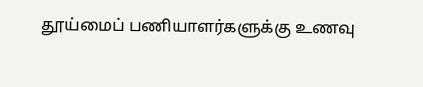தூய்மைப் பணியாளர்களுக்கு உணவு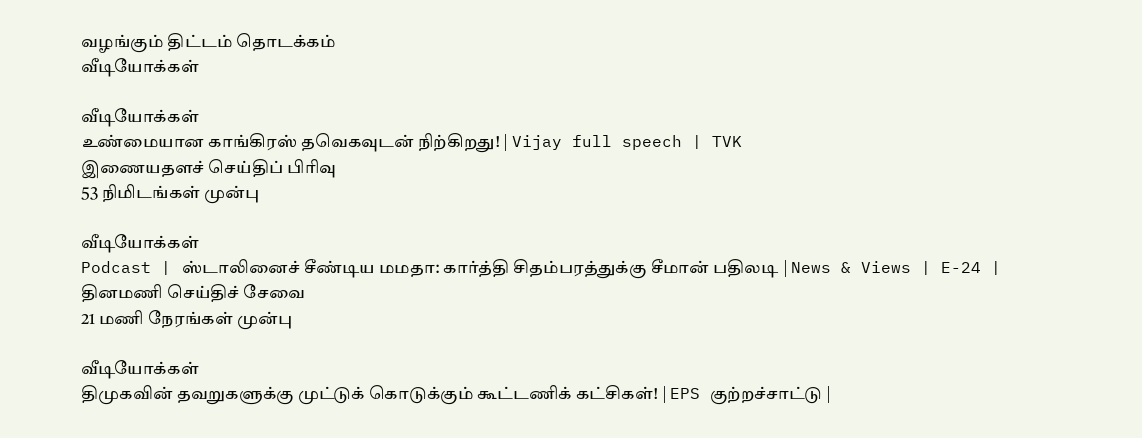வழங்கும் திட்டம் தொடக்கம்
வீடியோக்கள்

வீடியோக்கள்
உண்மையான காங்கிரஸ் தவெகவுடன் நிற்கிறது! | Vijay full speech | TVK
இணையதளச் செய்திப் பிரிவு
53 நிமிடங்கள் முன்பு

வீடியோக்கள்
Podcast | ஸ்டாலினைச் சீண்டிய மமதா: கார்த்தி சிதம்பரத்துக்கு சீமான் பதிலடி | News & Views | E-24 |
தினமணி செய்திச் சேவை
21 மணி நேரங்கள் முன்பு

வீடியோக்கள்
திமுகவின் தவறுகளுக்கு முட்டுக் கொடுக்கும் கூட்டணிக் கட்சிகள்! | EPS குற்றச்சாட்டு |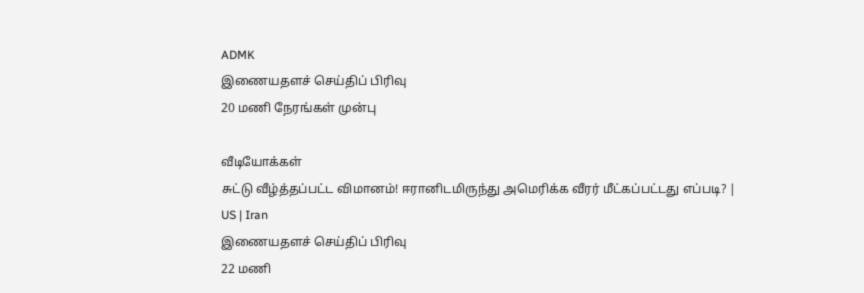ADMK
இணையதளச் செய்திப் பிரிவு
20 மணி நேரங்கள் முன்பு

வீடியோக்கள்
சுட்டு வீழ்த்தப்பட்ட விமானம்! ஈரானிடமிருந்து அமெரிக்க வீரர் மீட்கப்பட்டது எப்படி? | US | Iran
இணையதளச் செய்திப் பிரிவு
22 மணி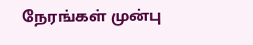நேரங்கள் முன்பு